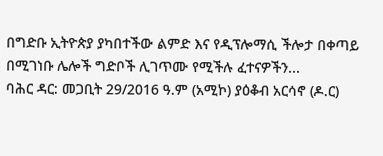በግድቡ ኢትዮጵያ ያካበተችው ልምድ እና የዲፕሎማሲ ችሎታ በቀጣይ በሚገነቡ ሌሎች ግድቦች ሊገጥሙ የሚችሉ ፈተናዎችን...
ባሕር ዳር: መጋቢት 29/2016 ዓ.ም (አሚኮ) ያዕቆብ አርሳኖ (ዶ.ር)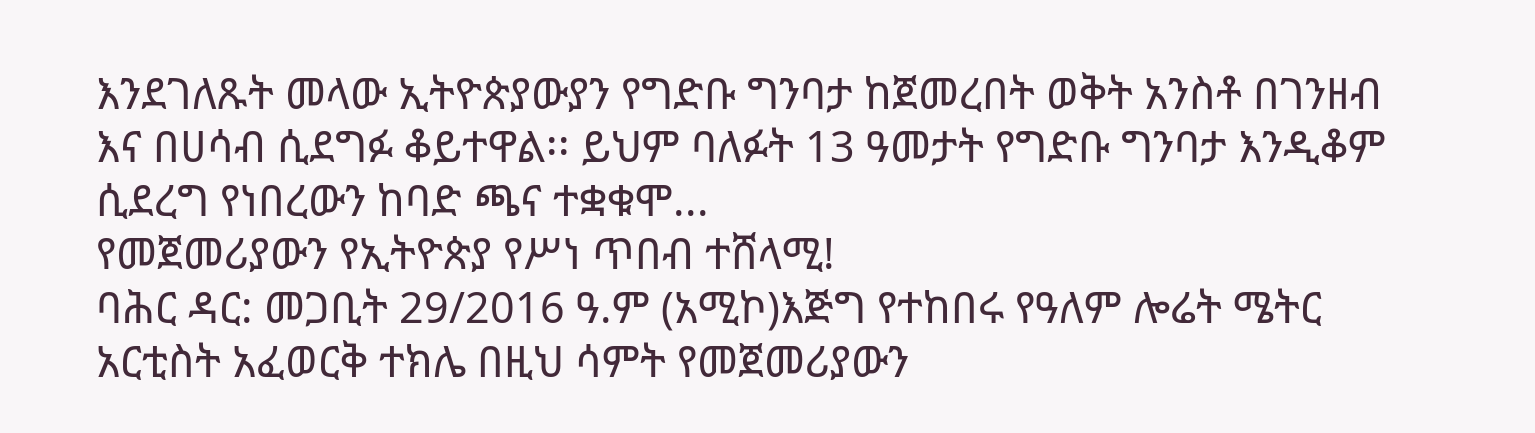እንደገለጹት መላው ኢትዮጵያውያን የግድቡ ግንባታ ከጀመረበት ወቅት አንስቶ በገንዘብ እና በሀሳብ ሲደግፉ ቆይተዋል፡፡ ይህም ባለፉት 13 ዓመታት የግድቡ ግንባታ እንዲቆም ሲደረግ የነበረውን ከባድ ጫና ተቋቁሞ...
የመጀመሪያውን የኢትዮጵያ የሥነ ጥበብ ተሸላሚ!
ባሕር ዳር: መጋቢት 29/2016 ዓ.ም (አሚኮ)እጅግ የተከበሩ የዓለም ሎሬት ሜትር አርቲስት አፈወርቅ ተክሌ በዚህ ሳምት የመጀመሪያውን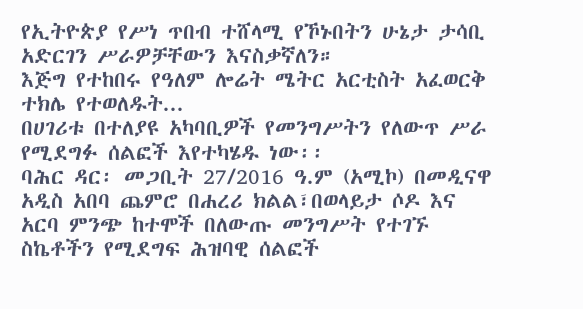የኢትዮጵያ የሥነ ጥበብ ተሸላሚ የኾኑበትን ሁኔታ ታሳቢ አድርገን ሥራዎቻቸውን እናስቃኛለን።
እጅግ የተከበሩ የዓለም ሎሬት ሜትር አርቲስት አፈወርቅ ተክሌ የተወለዱት...
በሀገሪቱ በተለያዩ አካባቢዎች የመንግሥትን የለውጥ ሥራ የሚደግፉ ሰልፎች እየተካሄዱ ነው፡፡
ባሕር ዳር፡ መጋቢት 27/2016 ዓ.ም (አሚኮ) በመዲናዋ አዲስ አበባ ጨምሮ በሐረሪ ክልል፣በወላይታ ሶዶ እና አርባ ምንጭ ከተሞች በለውጡ መንግሥት የተገኙ ስኬቶችን የሚደግፍ ሕዝባዊ ሰልፎች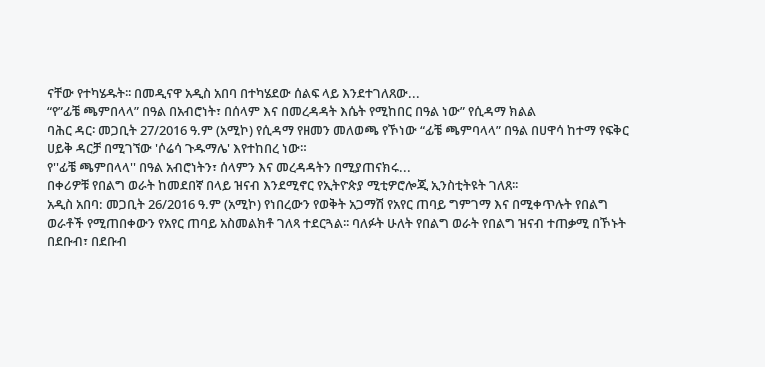ናቸው የተካሄዱት፡፡ በመዲናዋ አዲስ አበባ በተካሄደው ሰልፍ ላይ እንደተገለጸው...
“የ”ፊቼ ጫምበላላ” በዓል በአብሮነት፣ በሰላም እና በመረዳዳት እሴት የሚከበር በዓል ነው” የሲዳማ ክልል
ባሕር ዳር፡ መጋቢት 27/2016 ዓ.ም (አሚኮ) የሲዳማ የዘመን መለወጫ የኾነው “ፊቼ ጫምባላላ” በዓል በሀዋሳ ከተማ የፍቅር ሀይቅ ዳርቻ በሚገኘው 'ሶሬሳ ጉዱማሌ' እየተከበረ ነው።
የ''ፊቼ ጫምበላላ'' በዓል አብሮነትን፣ ሰላምን እና መረዳዳትን በሚያጠናክሩ...
በቀሪዎቹ የበልግ ወራት ከመደበኛ በላይ ዝናብ እንደሚኖር የኢትዮጵያ ሚቲዎሮሎጂ ኢንስቲትዩት ገለጸ፡፡
አዲስ አበባ: መጋቢት 26/2016 ዓ.ም (አሚኮ) የነበረውን የወቅት አጋማሽ የአየር ጠባይ ግምገማ እና በሚቀጥሉት የበልግ ወራቶች የሚጠበቀውን የአየር ጠባይ አስመልክቶ ገለጻ ተደርጓል፡፡ ባለፉት ሁለት የበልግ ወራት የበልግ ዝናብ ተጠቃሚ በኾኑት በደቡብ፣ በደቡብ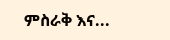ምስራቅ እና...